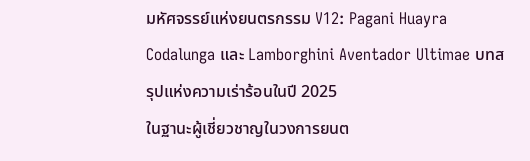มหัศจรรย์แห่งยนตรกรรม V12: Pagani Huayra Codalunga และ Lamborghini Aventador Ultimae บทสรุปแห่งความเร่าร้อนในปี 2025
ในฐานะผู้เชี่ยวชาญในวงการยนต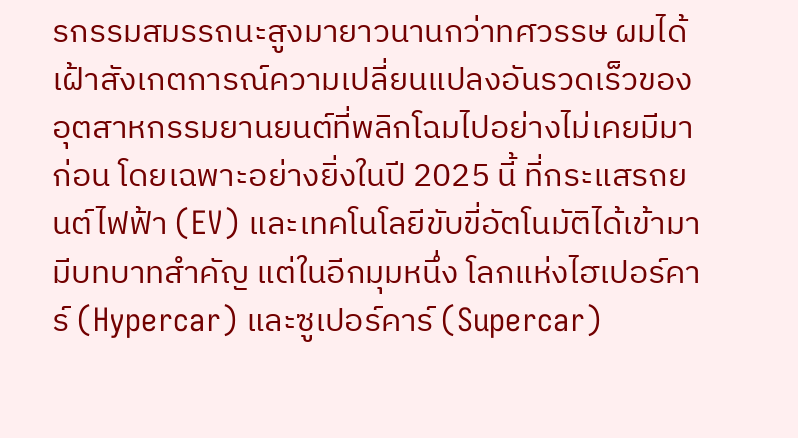รกรรมสมรรถนะสูงมายาวนานกว่าทศวรรษ ผมได้เฝ้าสังเกตการณ์ความเปลี่ยนแปลงอันรวดเร็วของอุตสาหกรรมยานยนต์ที่พลิกโฉมไปอย่างไม่เคยมีมาก่อน โดยเฉพาะอย่างยิ่งในปี 2025 นี้ ที่กระแสรถยนต์ไฟฟ้า (EV) และเทคโนโลยีขับขี่อัตโนมัติได้เข้ามามีบทบาทสำคัญ แต่ในอีกมุมหนึ่ง โลกแห่งไฮเปอร์คาร์ (Hypercar) และซูเปอร์คาร์ (Supercar)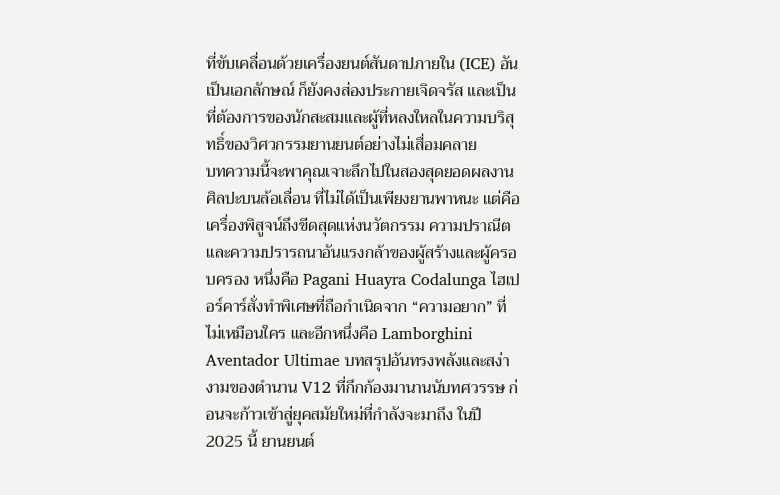ที่ขับเคลื่อนด้วยเครื่องยนต์สันดาปภายใน (ICE) อันเป็นเอกลักษณ์ ก็ยังคงส่องประกายเจิดจรัส และเป็นที่ต้องการของนักสะสมและผู้ที่หลงใหลในความบริสุทธิ์ของวิศวกรรมยานยนต์อย่างไม่เสื่อมคลาย
บทความนี้จะพาคุณเจาะลึกไปในสองสุดยอดผลงานศิลปะบนล้อเลื่อน ที่ไม่ได้เป็นเพียงยานพาหนะ แต่คือเครื่องพิสูจน์ถึงขีดสุดแห่งนวัตกรรม ความปราณีต และความปรารถนาอันแรงกล้าของผู้สร้างและผู้ครอบครอง หนึ่งคือ Pagani Huayra Codalunga ไฮเปอร์คาร์สั่งทำพิเศษที่ถือกำเนิดจาก “ความอยาก” ที่ไม่เหมือนใคร และอีกหนึ่งคือ Lamborghini Aventador Ultimae บทสรุปอันทรงพลังและสง่างามของตำนาน V12 ที่กึกก้องมานานนับทศวรรษ ก่อนจะก้าวเข้าสู่ยุคสมัยใหม่ที่กำลังจะมาถึง ในปี 2025 นี้ ยานยนต์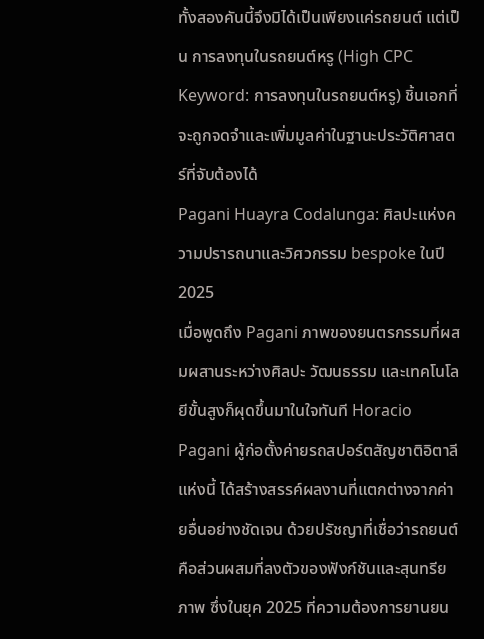ทั้งสองคันนี้จึงมิได้เป็นเพียงแค่รถยนต์ แต่เป็น การลงทุนในรถยนต์หรู (High CPC Keyword: การลงทุนในรถยนต์หรู) ชิ้นเอกที่จะถูกจดจำและเพิ่มมูลค่าในฐานะประวัติศาสตร์ที่จับต้องได้
Pagani Huayra Codalunga: ศิลปะแห่งความปรารถนาและวิศวกรรม bespoke ในปี 2025
เมื่อพูดถึง Pagani ภาพของยนตรกรรมที่ผสมผสานระหว่างศิลปะ วัฒนธรรม และเทคโนโลยีขั้นสูงก็ผุดขึ้นมาในใจทันที Horacio Pagani ผู้ก่อตั้งค่ายรถสปอร์ตสัญชาติอิตาลีแห่งนี้ ได้สร้างสรรค์ผลงานที่แตกต่างจากค่ายอื่นอย่างชัดเจน ด้วยปรัชญาที่เชื่อว่ารถยนต์คือส่วนผสมที่ลงตัวของฟังก์ชันและสุนทรียภาพ ซึ่งในยุค 2025 ที่ความต้องการยานยน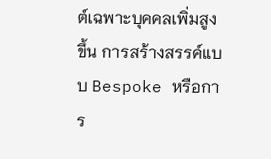ต์เฉพาะบุคคลเพิ่มสูงขึ้น การสร้างสรรค์แบบ Bespoke หรือการ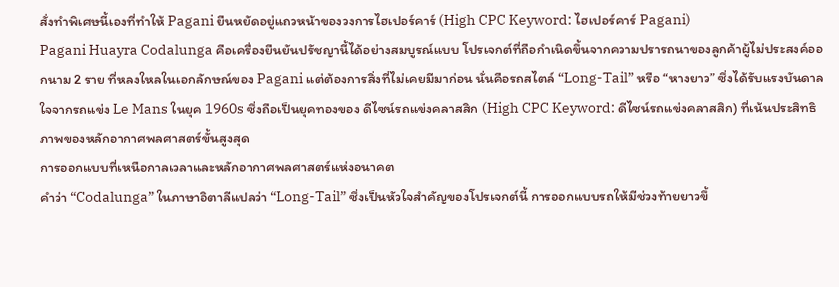สั่งทำพิเศษนี้เองที่ทำให้ Pagani ยืนหยัดอยู่แถวหน้าของวงการไฮเปอร์คาร์ (High CPC Keyword: ไฮเปอร์คาร์ Pagani)
Pagani Huayra Codalunga คือเครื่องยืนยันปรัชญานี้ได้อย่างสมบูรณ์แบบ โปรเจกต์ที่ถือกำเนิดขึ้นจากความปรารถนาของลูกค้าผู้ไม่ประสงค์ออกนาม 2 ราย ที่หลงใหลในเอกลักษณ์ของ Pagani แต่ต้องการสิ่งที่ไม่เคยมีมาก่อน นั่นคือรถสไตล์ “Long-Tail” หรือ “หางยาว” ซึ่งได้รับแรงบันดาลใจจากรถแข่ง Le Mans ในยุค 1960s ซึ่งถือเป็นยุคทองของ ดีไซน์รถแข่งคลาสสิก (High CPC Keyword: ดีไซน์รถแข่งคลาสสิก) ที่เน้นประสิทธิภาพของหลักอากาศพลศาสตร์ขั้นสูงสุด
การออกแบบที่เหนือกาลเวลาและหลักอากาศพลศาสตร์แห่งอนาคต
คำว่า “Codalunga” ในภาษาอิตาลีแปลว่า “Long-Tail” ซึ่งเป็นหัวใจสำคัญของโปรเจกต์นี้ การออกแบบรถให้มีช่วงท้ายยาวขึ้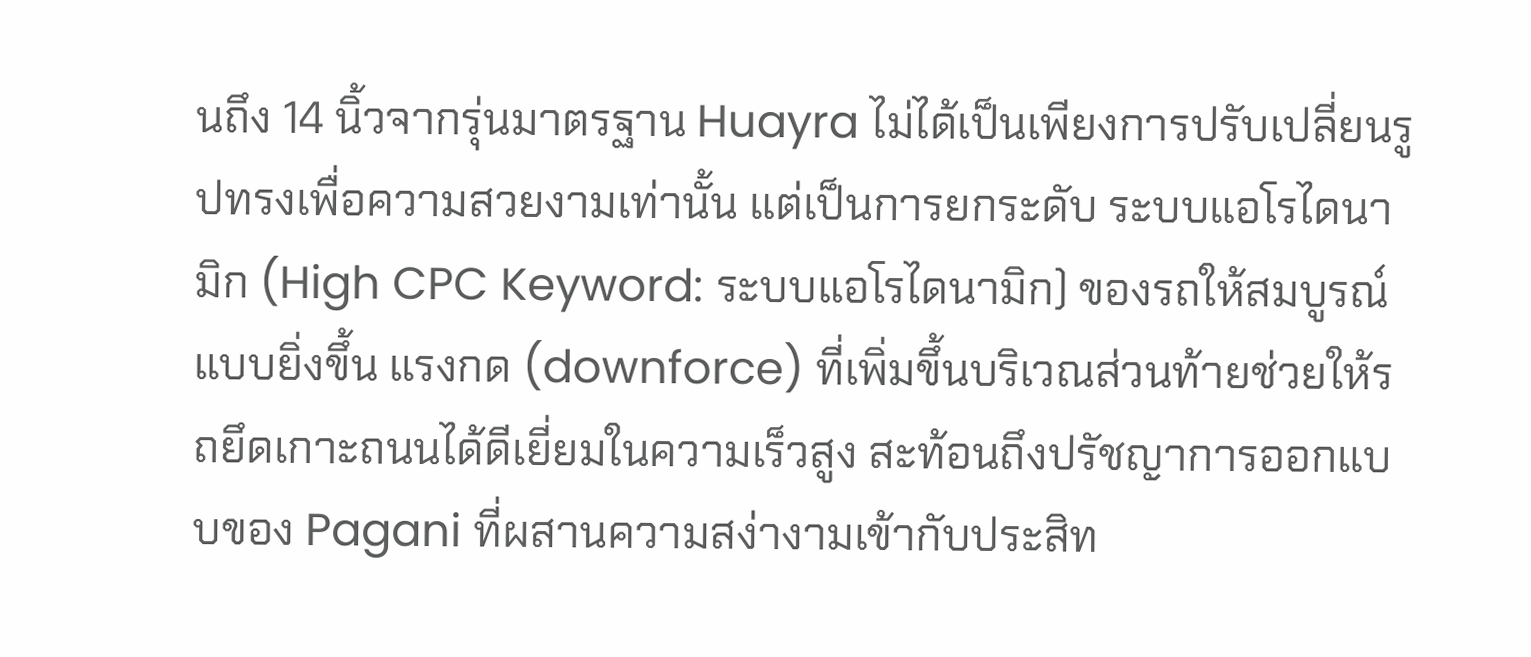นถึง 14 นิ้วจากรุ่นมาตรฐาน Huayra ไม่ได้เป็นเพียงการปรับเปลี่ยนรูปทรงเพื่อความสวยงามเท่านั้น แต่เป็นการยกระดับ ระบบแอโรไดนามิก (High CPC Keyword: ระบบแอโรไดนามิก) ของรถให้สมบูรณ์แบบยิ่งขึ้น แรงกด (downforce) ที่เพิ่มขึ้นบริเวณส่วนท้ายช่วยให้รถยึดเกาะถนนได้ดีเยี่ยมในความเร็วสูง สะท้อนถึงปรัชญาการออกแบบของ Pagani ที่ผสานความสง่างามเข้ากับประสิท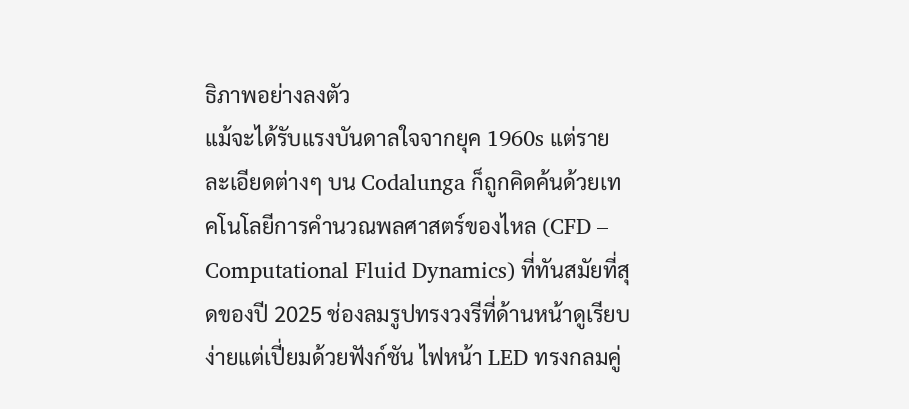ธิภาพอย่างลงตัว
แม้จะได้รับแรงบันดาลใจจากยุค 1960s แต่รายละเอียดต่างๆ บน Codalunga ก็ถูกคิดค้นด้วยเทคโนโลยีการคำนวณพลศาสตร์ของไหล (CFD – Computational Fluid Dynamics) ที่ทันสมัยที่สุดของปี 2025 ช่องลมรูปทรงวงรีที่ด้านหน้าดูเรียบง่ายแต่เปี่ยมด้วยฟังก์ชัน ไฟหน้า LED ทรงกลมคู่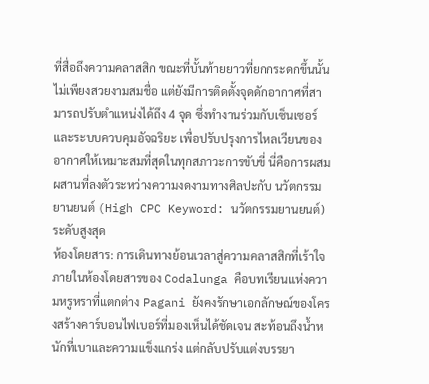ที่สื่อถึงความคลาสสิก ขณะที่บั้นท้ายยาวที่ยกกระดกขึ้นนั้น ไม่เพียงสวยงามสมชื่อ แต่ยังมีการติดตั้งจุดดักอากาศที่สามารถปรับตำแหน่งได้ถึง 4 จุด ซึ่งทำงานร่วมกับเซ็นเซอร์และระบบควบคุมอัจฉริยะ เพื่อปรับปรุงการไหลเวียนของอากาศให้เหมาะสมที่สุดในทุกสภาวะการขับขี่ นี่คือการผสมผสานที่ลงตัวระหว่างความงดงามทางศิลปะกับ นวัตกรรมยานยนต์ (High CPC Keyword: นวัตกรรมยานยนต์) ระดับสูงสุด
ห้องโดยสาร: การเดินทางย้อนเวลาสู่ความคลาสสิกที่เร้าใจ
ภายในห้องโดยสารของ Codalunga คือบทเรียนแห่งความหรูหราที่แตกต่าง Pagani ยังคงรักษาเอกลักษณ์ของโครงสร้างคาร์บอนไฟเบอร์ที่มองเห็นได้ชัดเจน สะท้อนถึงน้ำหนักที่เบาและความแข็งแกร่ง แต่กลับปรับแต่งบรรยา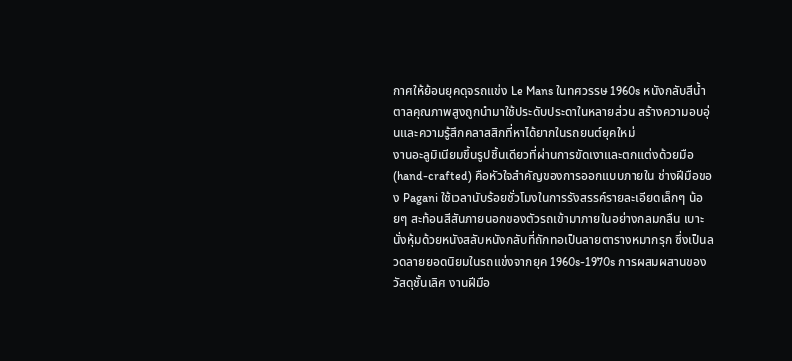กาศให้ย้อนยุคดุจรถแข่ง Le Mans ในทศวรรษ 1960s หนังกลับสีน้ำตาลคุณภาพสูงถูกนำมาใช้ประดับประดาในหลายส่วน สร้างความอบอุ่นและความรู้สึกคลาสสิกที่หาได้ยากในรถยนต์ยุคใหม่
งานอะลูมิเนียมขึ้นรูปชิ้นเดียวที่ผ่านการขัดเงาและตกแต่งด้วยมือ (hand-crafted) คือหัวใจสำคัญของการออกแบบภายใน ช่างฝีมือของ Pagani ใช้เวลานับร้อยชั่วโมงในการรังสรรค์รายละเอียดเล็กๆ น้อยๆ สะท้อนสีสันภายนอกของตัวรถเข้ามาภายในอย่างกลมกลืน เบาะนั่งหุ้มด้วยหนังสลับหนังกลับที่ถักทอเป็นลายตารางหมากรุก ซึ่งเป็นลวดลายยอดนิยมในรถแข่งจากยุค 1960s-1970s การผสมผสานของวัสดุชั้นเลิศ งานฝีมือ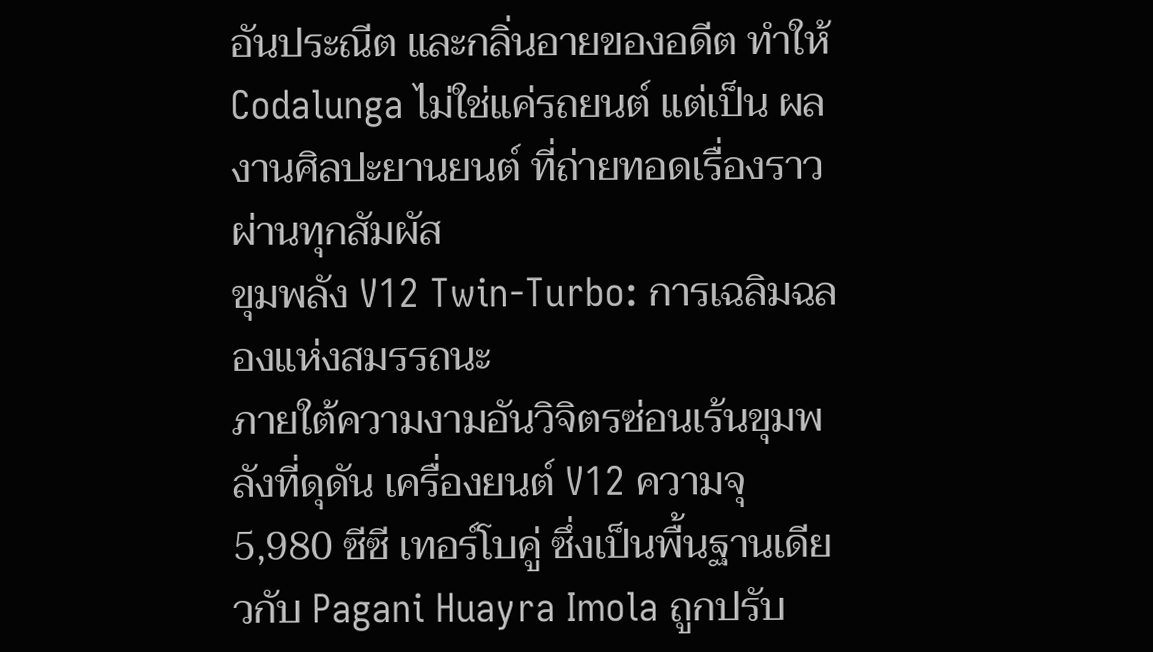อันประณีต และกลิ่นอายของอดีต ทำให้ Codalunga ไม่ใช่แค่รถยนต์ แต่เป็น ผลงานศิลปะยานยนต์ ที่ถ่ายทอดเรื่องราวผ่านทุกสัมผัส
ขุมพลัง V12 Twin-Turbo: การเฉลิมฉลองแห่งสมรรถนะ
ภายใต้ความงามอันวิจิตรซ่อนเร้นขุมพลังที่ดุดัน เครื่องยนต์ V12 ความจุ 5,980 ซีซี เทอร์โบคู่ ซึ่งเป็นพื้นฐานเดียวกับ Pagani Huayra Imola ถูกปรับ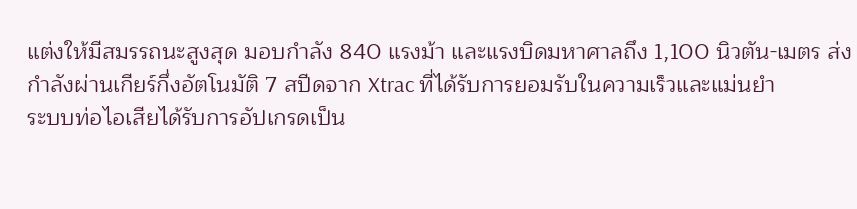แต่งให้มีสมรรถนะสูงสุด มอบกำลัง 840 แรงม้า และแรงบิดมหาศาลถึง 1,100 นิวตัน-เมตร ส่งกำลังผ่านเกียร์กึ่งอัตโนมัติ 7 สปีดจาก Xtrac ที่ได้รับการยอมรับในความเร็วและแม่นยำ
ระบบท่อไอเสียได้รับการอัปเกรดเป็น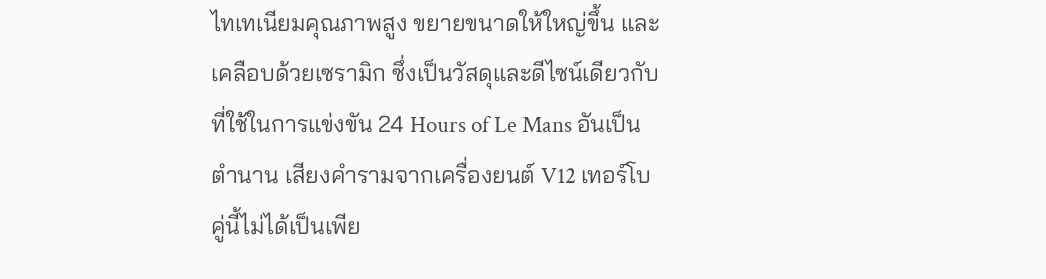ไทเทเนียมคุณภาพสูง ขยายขนาดให้ใหญ่ขึ้น และเคลือบด้วยเซรามิก ซึ่งเป็นวัสดุและดีไซน์เดียวกับที่ใช้ในการแข่งขัน 24 Hours of Le Mans อันเป็นตำนาน เสียงคำรามจากเครื่องยนต์ V12 เทอร์โบคู่นี้ไม่ได้เป็นเพีย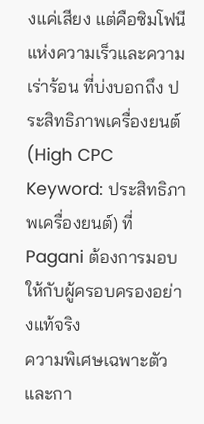งแค่เสียง แต่คือซิมโฟนีแห่งความเร็วและความเร่าร้อน ที่บ่งบอกถึง ประสิทธิภาพเครื่องยนต์ (High CPC Keyword: ประสิทธิภาพเครื่องยนต์) ที่ Pagani ต้องการมอบให้กับผู้ครอบครองอย่างแท้จริง
ความพิเศษเฉพาะตัวและกา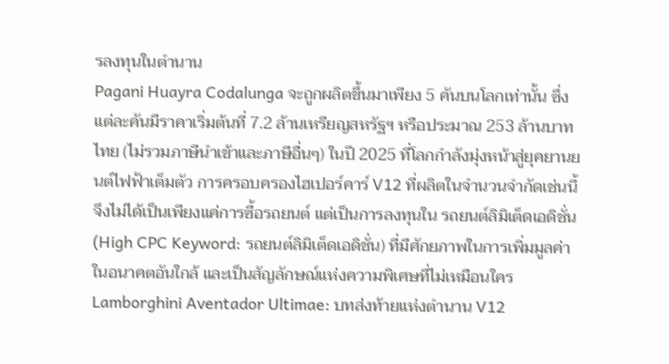รลงทุนในตำนาน
Pagani Huayra Codalunga จะถูกผลิตขึ้นมาเพียง 5 คันบนโลกเท่านั้น ซึ่งแต่ละคันมีราคาเริ่มต้นที่ 7.2 ล้านเหรียญสหรัฐฯ หรือประมาณ 253 ล้านบาทไทย (ไม่รวมภาษีนำเข้าและภาษีอื่นๆ) ในปี 2025 ที่โลกกำลังมุ่งหน้าสู่ยุคยานยนต์ไฟฟ้าเต็มตัว การครอบครองไฮเปอร์คาร์ V12 ที่ผลิตในจำนวนจำกัดเช่นนี้ จึงไม่ได้เป็นเพียงแค่การซื้อรถยนต์ แต่เป็นการลงทุนใน รถยนต์ลิมิเต็ดเอดิชั่น (High CPC Keyword: รถยนต์ลิมิเต็ดเอดิชั่น) ที่มีศักยภาพในการเพิ่มมูลค่าในอนาคตอันใกล้ และเป็นสัญลักษณ์แห่งความพิเศษที่ไม่เหมือนใคร
Lamborghini Aventador Ultimae: บทส่งท้ายแห่งตำนาน V12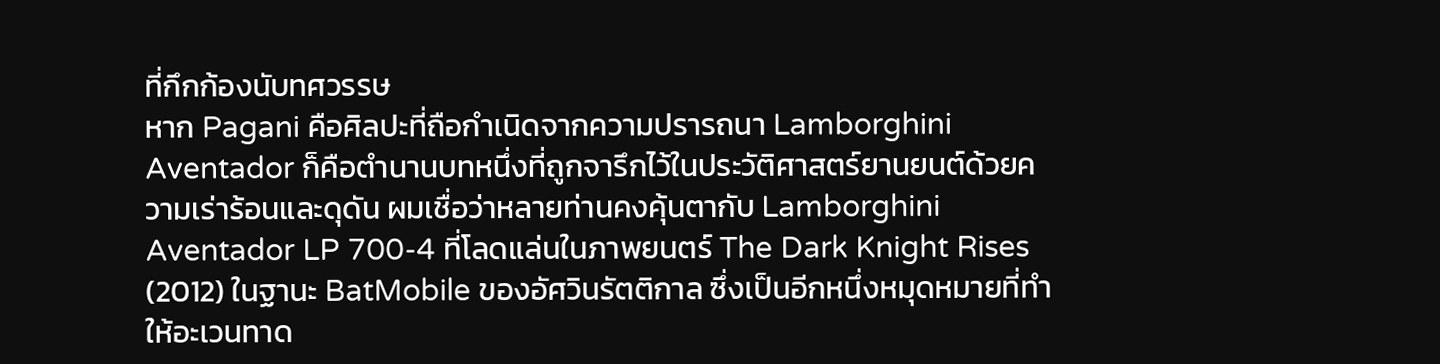ที่กึกก้องนับทศวรรษ
หาก Pagani คือศิลปะที่ถือกำเนิดจากความปรารถนา Lamborghini Aventador ก็คือตำนานบทหนึ่งที่ถูกจารึกไว้ในประวัติศาสตร์ยานยนต์ด้วยความเร่าร้อนและดุดัน ผมเชื่อว่าหลายท่านคงคุ้นตากับ Lamborghini Aventador LP 700-4 ที่โลดแล่นในภาพยนตร์ The Dark Knight Rises (2012) ในฐานะ BatMobile ของอัศวินรัตติกาล ซึ่งเป็นอีกหนึ่งหมุดหมายที่ทำให้อะเวนทาด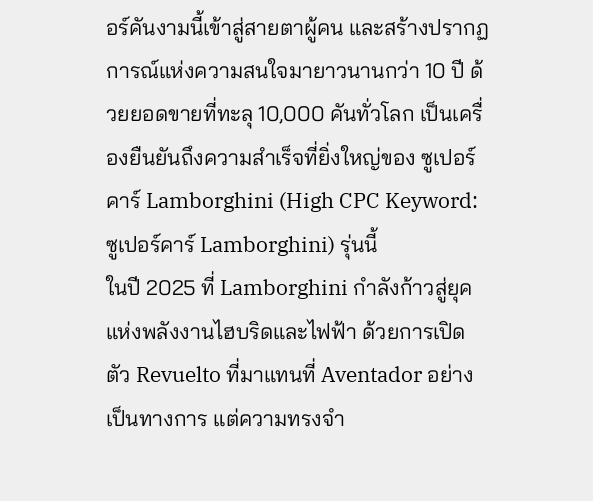อร์คันงามนี้เข้าสู่สายตาผู้คน และสร้างปรากฏการณ์แห่งความสนใจมายาวนานกว่า 10 ปี ด้วยยอดขายที่ทะลุ 10,000 คันทั่วโลก เป็นเครื่องยืนยันถึงความสำเร็จที่ยิ่งใหญ่ของ ซูเปอร์คาร์ Lamborghini (High CPC Keyword: ซูเปอร์คาร์ Lamborghini) รุ่นนี้
ในปี 2025 ที่ Lamborghini กำลังก้าวสู่ยุคแห่งพลังงานไฮบริดและไฟฟ้า ด้วยการเปิดตัว Revuelto ที่มาแทนที่ Aventador อย่างเป็นทางการ แต่ความทรงจำ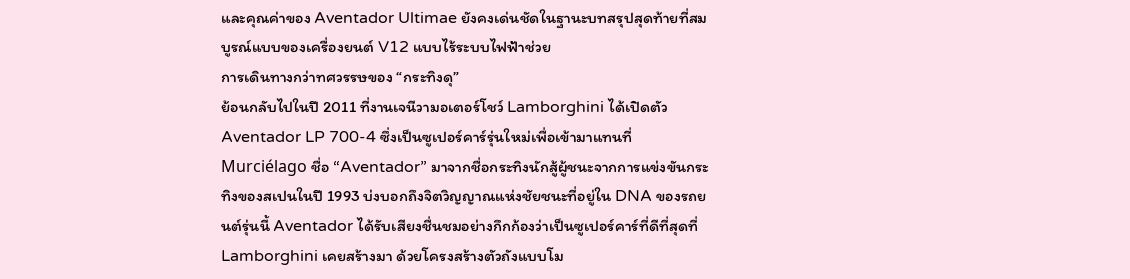และคุณค่าของ Aventador Ultimae ยังคงเด่นชัดในฐานะบทสรุปสุดท้ายที่สมบูรณ์แบบของเครื่องยนต์ V12 แบบไร้ระบบไฟฟ้าช่วย
การเดินทางกว่าทศวรรษของ “กระทิงดุ”
ย้อนกลับไปในปี 2011 ที่งานเจนีวามอเตอร์โชว์ Lamborghini ได้เปิดตัว Aventador LP 700-4 ซึ่งเป็นซูเปอร์คาร์รุ่นใหม่เพื่อเข้ามาแทนที่ Murciélago ชื่อ “Aventador” มาจากชื่อกระทิงนักสู้ผู้ชนะจากการแข่งขันกระทิงของสเปนในปี 1993 บ่งบอกถึงจิตวิญญาณแห่งชัยชนะที่อยู่ใน DNA ของรถยนต์รุ่นนี้ Aventador ได้รับเสียงชื่นชมอย่างกึกก้องว่าเป็นซูเปอร์คาร์ที่ดีที่สุดที่ Lamborghini เคยสร้างมา ด้วยโครงสร้างตัวถังแบบโม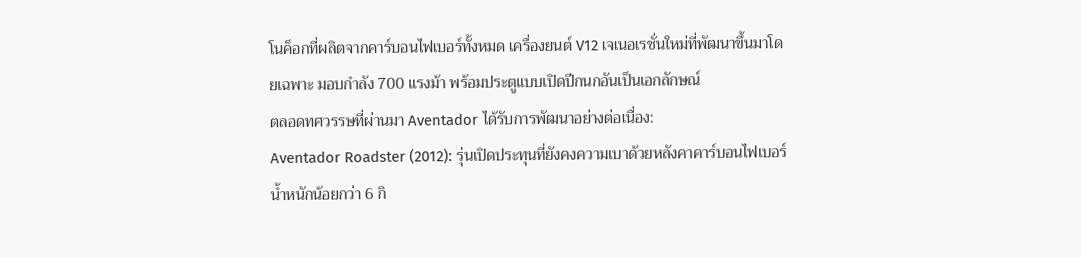โนค็อกที่ผลิตจากคาร์บอนไฟเบอร์ทั้งหมด เครื่องยนต์ V12 เจเนอเรชั่นใหม่ที่พัฒนาขึ้นมาโดยเฉพาะ มอบกำลัง 700 แรงม้า พร้อมประตูแบบเปิดปีกนกอันเป็นเอกลักษณ์
ตลอดทศวรรษที่ผ่านมา Aventador ได้รับการพัฒนาอย่างต่อเนื่อง:
Aventador Roadster (2012): รุ่นเปิดประทุนที่ยังคงความเบาด้วยหลังคาคาร์บอนไฟเบอร์น้ำหนักน้อยกว่า 6 กิ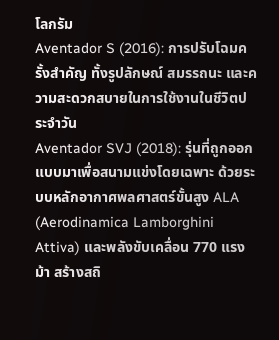โลกรัม
Aventador S (2016): การปรับโฉมครั้งสำคัญ ทั้งรูปลักษณ์ สมรรถนะ และความสะดวกสบายในการใช้งานในชีวิตประจำวัน
Aventador SVJ (2018): รุ่นที่ถูกออกแบบมาเพื่อสนามแข่งโดยเฉพาะ ด้วยระบบหลักอากาศพลศาสตร์ขั้นสูง ALA (Aerodinamica Lamborghini Attiva) และพลังขับเคลื่อน 770 แรงม้า สร้างสถิ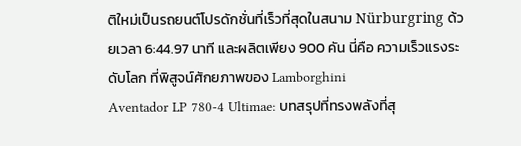ติใหม่เป็นรถยนต์โปรดักชั่นที่เร็วที่สุดในสนาม Nürburgring ด้วยเวลา 6:44.97 นาที และผลิตเพียง 900 คัน นี่คือ ความเร็วแรงระดับโลก ที่พิสูจน์ศักยภาพของ Lamborghini
Aventador LP 780-4 Ultimae: บทสรุปที่ทรงพลังที่สุ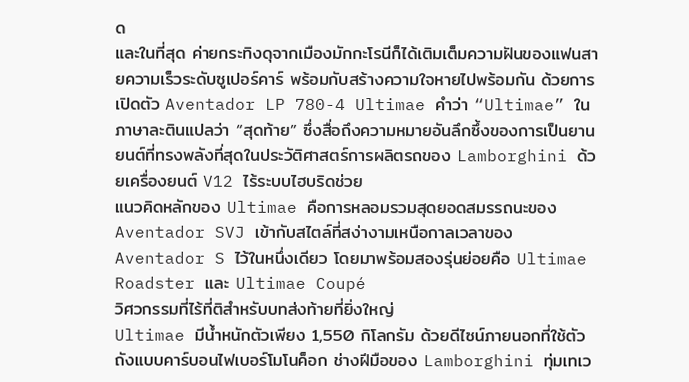ด
และในที่สุด ค่ายกระทิงดุจากเมืองมักกะโรนีก็ได้เติมเต็มความฝันของแฟนสายความเร็วระดับซูเปอร์คาร์ พร้อมกับสร้างความใจหายไปพร้อมกัน ด้วยการเปิดตัว Aventador LP 780-4 Ultimae คำว่า “Ultimae” ในภาษาละตินแปลว่า “สุดท้าย” ซึ่งสื่อถึงความหมายอันลึกซึ้งของการเป็นยานยนต์ที่ทรงพลังที่สุดในประวัติศาสตร์การผลิตรถของ Lamborghini ด้วยเครื่องยนต์ V12 ไร้ระบบไฮบริดช่วย
แนวคิดหลักของ Ultimae คือการหลอมรวมสุดยอดสมรรถนะของ Aventador SVJ เข้ากับสไตล์ที่สง่างามเหนือกาลเวลาของ Aventador S ไว้ในหนึ่งเดียว โดยมาพร้อมสองรุ่นย่อยคือ Ultimae Roadster และ Ultimae Coupé
วิศวกรรมที่ไร้ที่ติสำหรับบทส่งท้ายที่ยิ่งใหญ่
Ultimae มีน้ำหนักตัวเพียง 1,550 กิโลกรัม ด้วยดีไซน์ภายนอกที่ใช้ตัวถังแบบคาร์บอนไฟเบอร์โมโนค็อก ช่างฝีมือของ Lamborghini ทุ่มเทเว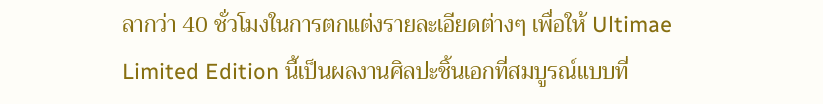ลากว่า 40 ชั่วโมงในการตกแต่งรายละเอียดต่างๆ เพื่อให้ Ultimae Limited Edition นี้เป็นผลงานศิลปะชิ้นเอกที่สมบูรณ์แบบที่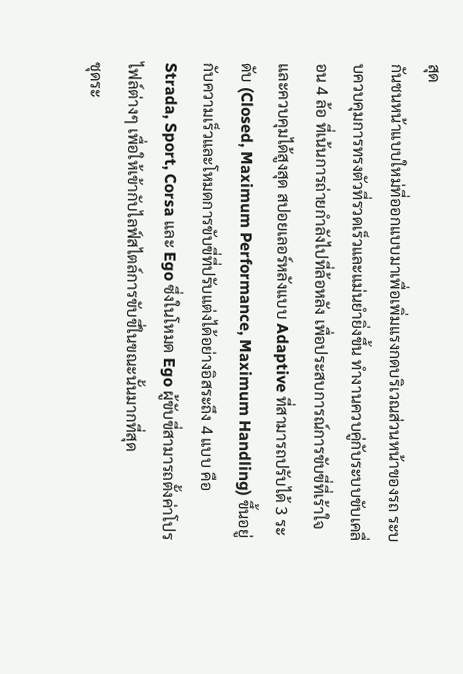สุด
กันชนหน้าแบบใหม่ที่ออกแบบมาเพื่อเพิ่มแรงกดบริเวณส่วนหน้าของรถ ระบบควบคุมการทรงตัวที่รวดเร็วและแม่นยำยิ่งขึ้น ทำงานควบคู่กับระบบขับเคลื่อน 4 ล้อ ที่เน้นการถ่ายกำลังไปที่ล้อหลัง เพื่อประสบการณ์การขับขี่ที่เร้าใจและควบคุมได้สูงสุด สปอยเลอร์หลังแบบ Adaptive ที่สามารถปรับได้ 3 ระดับ (Closed, Maximum Performance, Maximum Handling) ขึ้นอยู่กับความเร็วและโหมดการขับขี่ที่ปรับแต่งได้อย่างอิสระถึง 4 แบบ คือ Strada, Sport, Corsa และ Ego ซึ่งในโหมด Ego ผู้ขับขี่สามารถตั้งค่าโปรไฟล์ต่างๆ เพื่อให้เข้ากับไลฟ์สไตล์การขับขี่ในขณะนั้นมากที่สุด
ชุดระ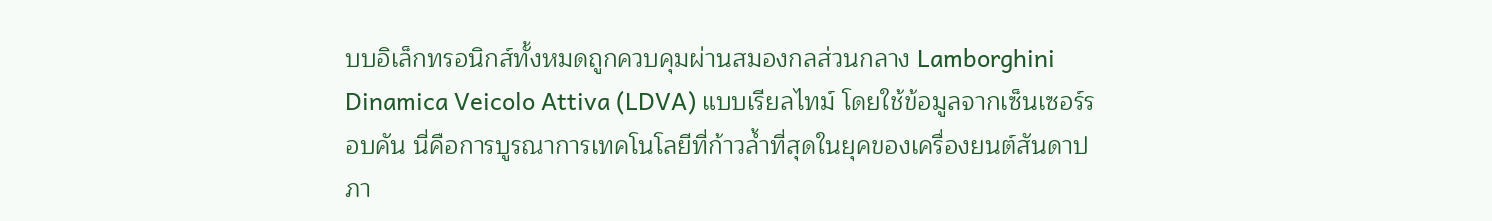บบอิเล็กทรอนิกส์ทั้งหมดถูกควบคุมผ่านสมองกลส่วนกลาง Lamborghini Dinamica Veicolo Attiva (LDVA) แบบเรียลไทม์ โดยใช้ข้อมูลจากเซ็นเซอร์รอบคัน นี่คือการบูรณาการเทคโนโลยีที่ก้าวล้ำที่สุดในยุคของเครื่องยนต์สันดาปภา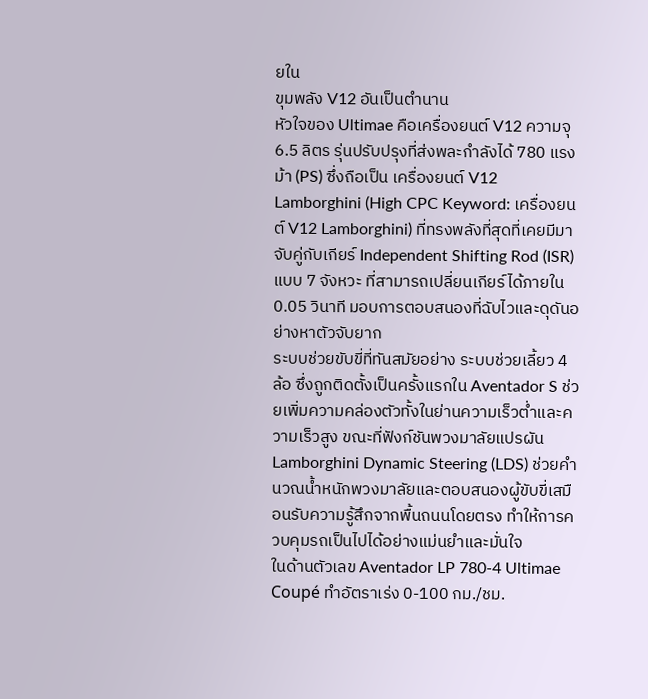ยใน
ขุมพลัง V12 อันเป็นตำนาน
หัวใจของ Ultimae คือเครื่องยนต์ V12 ความจุ 6.5 ลิตร รุ่นปรับปรุงที่ส่งพละกำลังได้ 780 แรงม้า (PS) ซึ่งถือเป็น เครื่องยนต์ V12 Lamborghini (High CPC Keyword: เครื่องยนต์ V12 Lamborghini) ที่ทรงพลังที่สุดที่เคยมีมา จับคู่กับเกียร์ Independent Shifting Rod (ISR) แบบ 7 จังหวะ ที่สามารถเปลี่ยนเกียร์ได้ภายใน 0.05 วินาที มอบการตอบสนองที่ฉับไวและดุดันอย่างหาตัวจับยาก
ระบบช่วยขับขี่ที่ทันสมัยอย่าง ระบบช่วยเลี้ยว 4 ล้อ ซึ่งถูกติดตั้งเป็นครั้งแรกใน Aventador S ช่วยเพิ่มความคล่องตัวทั้งในย่านความเร็วต่ำและความเร็วสูง ขณะที่ฟังก์ชันพวงมาลัยแปรผัน Lamborghini Dynamic Steering (LDS) ช่วยคำนวณน้ำหนักพวงมาลัยและตอบสนองผู้ขับขี่เสมือนรับความรู้สึกจากพื้นถนนโดยตรง ทำให้การควบคุมรถเป็นไปได้อย่างแม่นยำและมั่นใจ
ในด้านตัวเลข Aventador LP 780-4 Ultimae Coupé ทำอัตราเร่ง 0-100 กม./ชม.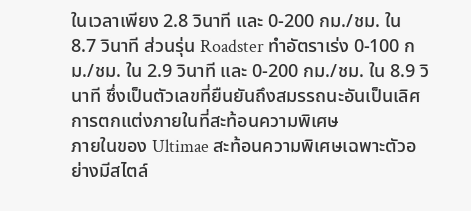ในเวลาเพียง 2.8 วินาที และ 0-200 กม./ชม. ใน 8.7 วินาที ส่วนรุ่น Roadster ทำอัตราเร่ง 0-100 กม./ชม. ใน 2.9 วินาที และ 0-200 กม./ชม. ใน 8.9 วินาที ซึ่งเป็นตัวเลขที่ยืนยันถึงสมรรถนะอันเป็นเลิศ
การตกแต่งภายในที่สะท้อนความพิเศษ
ภายในของ Ultimae สะท้อนความพิเศษเฉพาะตัวอย่างมีสไตล์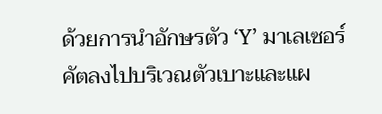ด้วยการนำอักษรตัว ‘Y’ มาเลเซอร์คัตลงไปบริเวณตัวเบาะและแผ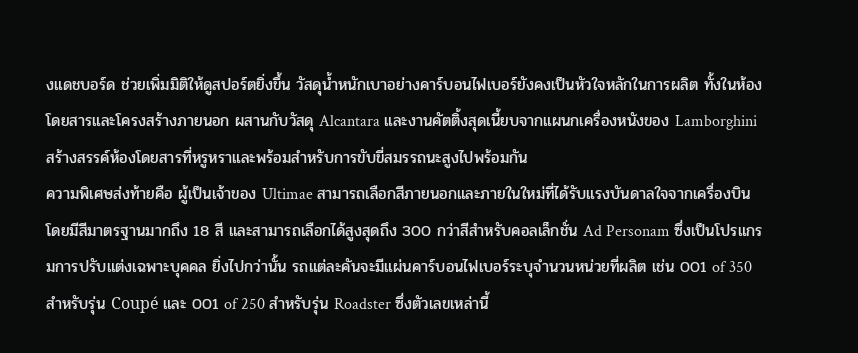งแดชบอร์ด ช่วยเพิ่มมิติให้ดูสปอร์ตยิ่งขึ้น วัสดุน้ำหนักเบาอย่างคาร์บอนไฟเบอร์ยังคงเป็นหัวใจหลักในการผลิต ทั้งในห้องโดยสารและโครงสร้างภายนอก ผสานกับวัสดุ Alcantara และงานคัตติ้งสุดเนี้ยบจากแผนกเครื่องหนังของ Lamborghini สร้างสรรค์ห้องโดยสารที่หรูหราและพร้อมสำหรับการขับขี่สมรรถนะสูงไปพร้อมกัน
ความพิเศษส่งท้ายคือ ผู้เป็นเจ้าของ Ultimae สามารถเลือกสีภายนอกและภายในใหม่ที่ได้รับแรงบันดาลใจจากเครื่องบิน โดยมีสีมาตรฐานมากถึง 18 สี และสามารถเลือกได้สูงสุดถึง 300 กว่าสีสำหรับคอลเล็กชั่น Ad Personam ซึ่งเป็นโปรแกรมการปรับแต่งเฉพาะบุคคล ยิ่งไปกว่านั้น รถแต่ละคันจะมีแผ่นคาร์บอนไฟเบอร์ระบุจำนวนหน่วยที่ผลิต เช่น 001 of 350 สำหรับรุ่น Coupé และ 001 of 250 สำหรับรุ่น Roadster ซึ่งตัวเลขเหล่านี้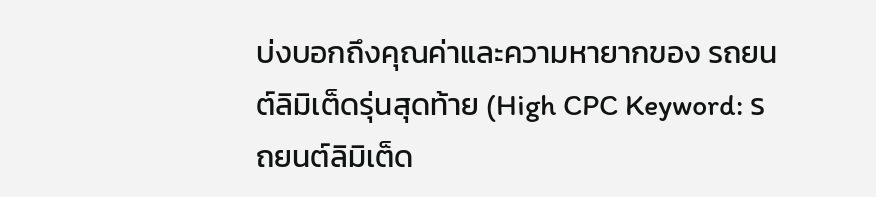บ่งบอกถึงคุณค่าและความหายากของ รถยนต์ลิมิเต็ดรุ่นสุดท้าย (High CPC Keyword: รถยนต์ลิมิเต็ด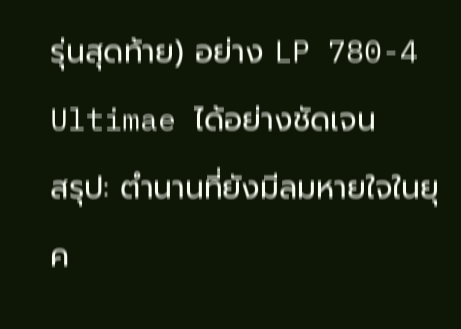รุ่นสุดท้าย) อย่าง LP 780-4 Ultimae ได้อย่างชัดเจน
สรุป: ตำนานที่ยังมีลมหายใจในยุค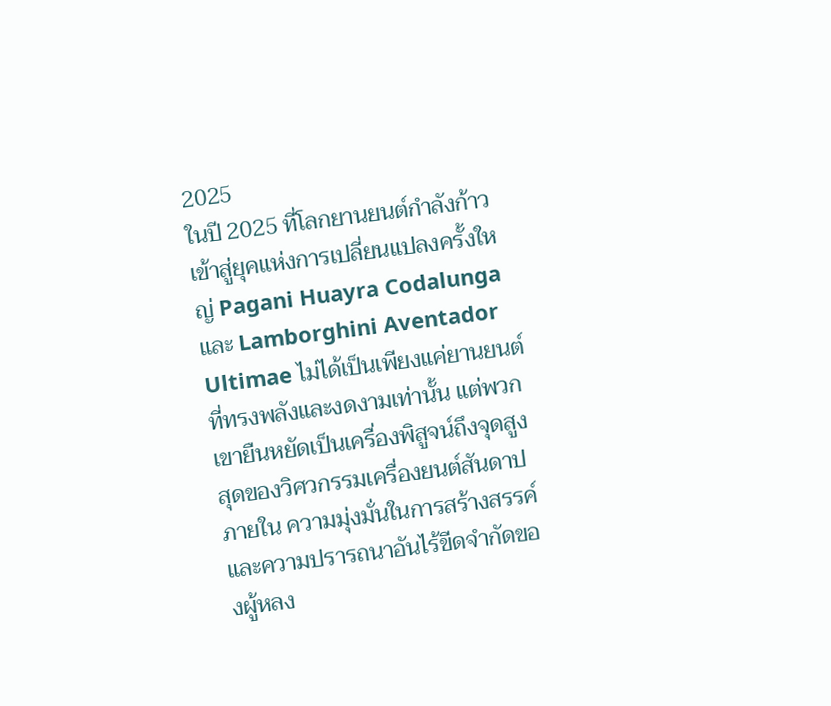2025
ในปี 2025 ที่โลกยานยนต์กำลังก้าวเข้าสู่ยุคแห่งการเปลี่ยนแปลงครั้งใหญ่ Pagani Huayra Codalunga และ Lamborghini Aventador Ultimae ไม่ได้เป็นเพียงแค่ยานยนต์ที่ทรงพลังและงดงามเท่านั้น แต่พวกเขายืนหยัดเป็นเครื่องพิสูจน์ถึงจุดสูงสุดของวิศวกรรมเครื่องยนต์สันดาปภายใน ความมุ่งมั่นในการสร้างสรรค์ และความปรารถนาอันไร้ขีดจำกัดของผู้หลง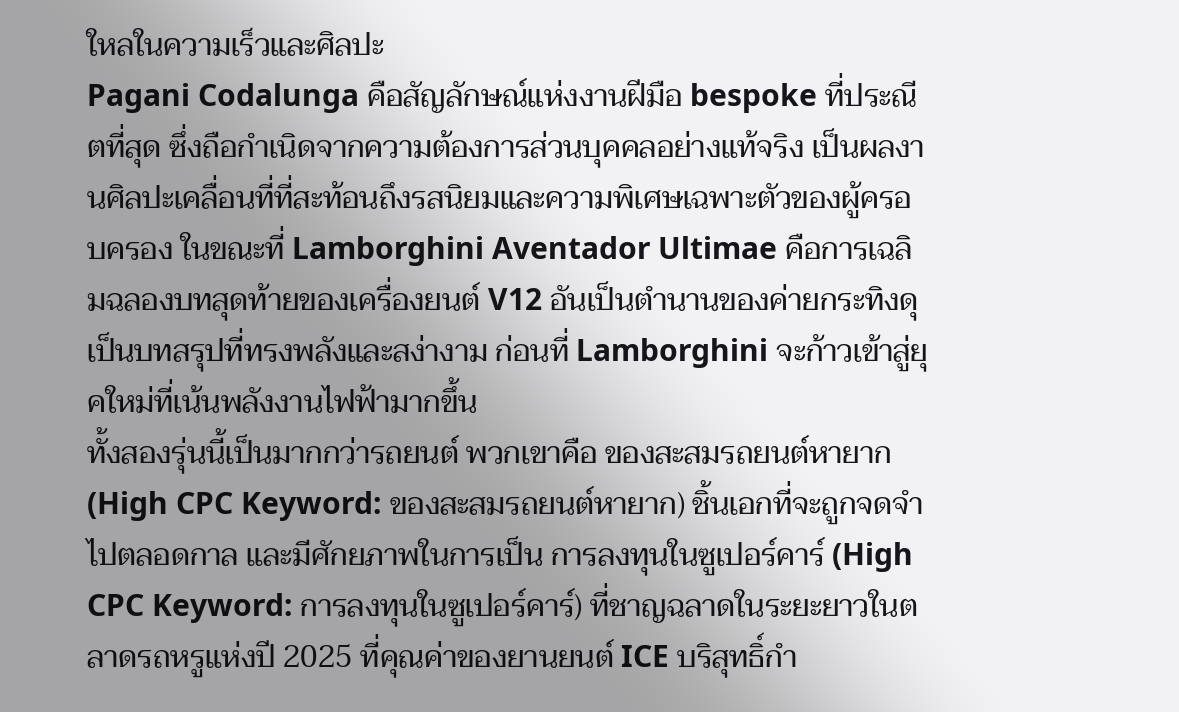ใหลในความเร็วและศิลปะ
Pagani Codalunga คือสัญลักษณ์แห่งงานฝีมือ bespoke ที่ประณีตที่สุด ซึ่งถือกำเนิดจากความต้องการส่วนบุคคลอย่างแท้จริง เป็นผลงานศิลปะเคลื่อนที่ที่สะท้อนถึงรสนิยมและความพิเศษเฉพาะตัวของผู้ครอบครอง ในขณะที่ Lamborghini Aventador Ultimae คือการเฉลิมฉลองบทสุดท้ายของเครื่องยนต์ V12 อันเป็นตำนานของค่ายกระทิงดุ เป็นบทสรุปที่ทรงพลังและสง่างาม ก่อนที่ Lamborghini จะก้าวเข้าสู่ยุคใหม่ที่เน้นพลังงานไฟฟ้ามากขึ้น
ทั้งสองรุ่นนี้เป็นมากกว่ารถยนต์ พวกเขาคือ ของสะสมรถยนต์หายาก (High CPC Keyword: ของสะสมรถยนต์หายาก) ชิ้นเอกที่จะถูกจดจำไปตลอดกาล และมีศักยภาพในการเป็น การลงทุนในซูเปอร์คาร์ (High CPC Keyword: การลงทุนในซูเปอร์คาร์) ที่ชาญฉลาดในระยะยาวในตลาดรถหรูแห่งปี 2025 ที่คุณค่าของยานยนต์ ICE บริสุทธิ์กำ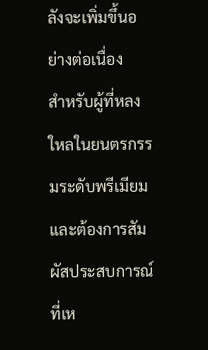ลังจะเพิ่มขึ้นอย่างต่อเนื่อง
สำหรับผู้ที่หลงใหลในยนตรกรรมระดับพรีเมียมและต้องการสัมผัสประสบการณ์ที่เห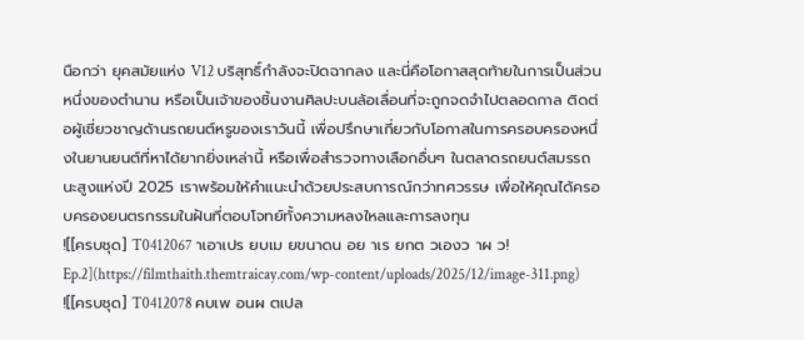นือกว่า ยุคสมัยแห่ง V12 บริสุทธิ์กำลังจะปิดฉากลง และนี่คือโอกาสสุดท้ายในการเป็นส่วนหนึ่งของตำนาน หรือเป็นเจ้าของชิ้นงานศิลปะบนล้อเลื่อนที่จะถูกจดจำไปตลอดกาล ติดต่อผู้เชี่ยวชาญด้านรถยนต์หรูของเราวันนี้ เพื่อปรึกษาเกี่ยวกับโอกาสในการครอบครองหนึ่งในยานยนต์ที่หาได้ยากยิ่งเหล่านี้ หรือเพื่อสำรวจทางเลือกอื่นๆ ในตลาดรถยนต์สมรรถนะสูงแห่งปี 2025 เราพร้อมให้คำแนะนำด้วยประสบการณ์กว่าทศวรรษ เพื่อให้คุณได้ครอบครองยนตรกรรมในฝันที่ตอบโจทย์ทั้งความหลงใหลและการลงทุน
![[ครบชุด] T0412067 าเอาเปร ยบเม ยขนาดน อย าเร ยกต วเองว าผ ว! Ep.2](https://filmthaith.themtraicay.com/wp-content/uploads/2025/12/image-311.png)
![[ครบชุด] T0412078 คบเพ อนผ ตเปล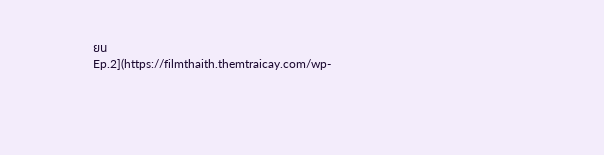ยน Ep.2](https://filmthaith.themtraicay.com/wp-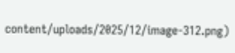content/uploads/2025/12/image-312.png)